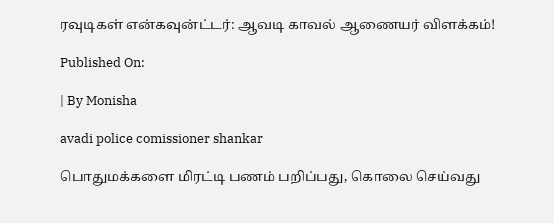ரவுடிகள் என்கவுன்ட்டர்: ஆவடி காவல் ஆணையர் விளக்கம்!

Published On:

| By Monisha

avadi police comissioner shankar

பொதுமக்களை மிரட்டி பணம் பறிப்பது, கொலை செய்வது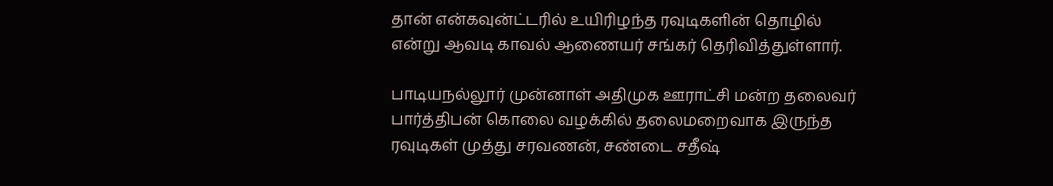தான் என்கவுன்ட்டரில் உயிரிழந்த ரவுடிகளின் தொழில் என்று ஆவடி காவல் ஆணையர் சங்கர் தெரிவித்துள்ளார்.

பாடியநல்லூர் முன்னாள் அதிமுக ஊராட்சி மன்ற தலைவர் பார்த்திபன் கொலை வழக்கில் தலைமறைவாக இருந்த ரவுடிகள் முத்து சரவணன், சண்டை சதீஷ்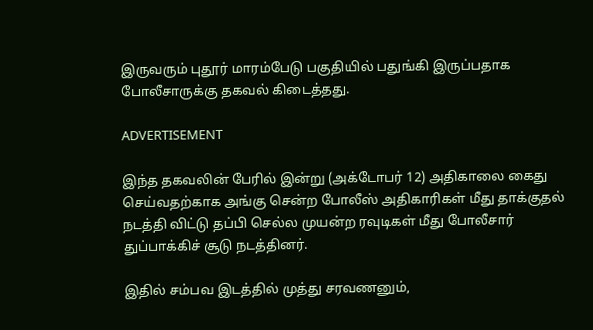இருவரும் புதூர் மாரம்பேடு பகுதியில் பதுங்கி இருப்பதாக போலீசாருக்கு தகவல் கிடைத்தது.

ADVERTISEMENT

இந்த தகவலின் பேரில் இன்று (அக்டோபர் 12) அதிகாலை கைது செய்வதற்காக அங்கு சென்ற போலீஸ் அதிகாரிகள் மீது தாக்குதல் நடத்தி விட்டு தப்பி செல்ல முயன்ற ரவுடிகள் மீது போலீசார் துப்பாக்கிச் சூடு நடத்தினர்.

இதில் சம்பவ இடத்தில் முத்து சரவணனும்,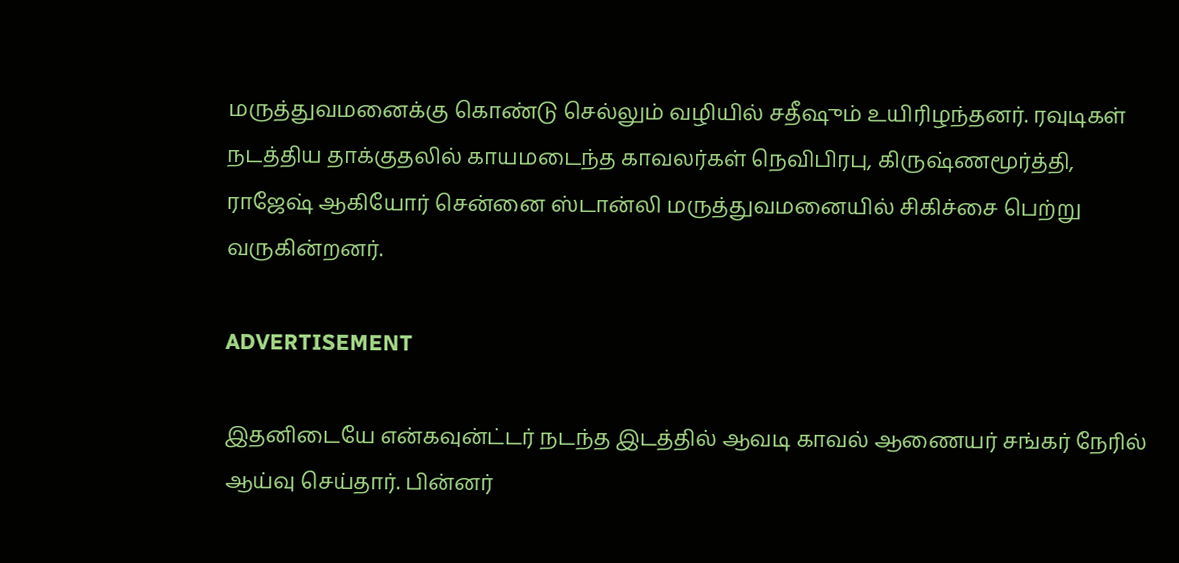மருத்துவமனைக்கு கொண்டு செல்லும் வழியில் சதீஷும் உயிரிழந்தனர். ரவுடிகள் நடத்திய தாக்குதலில் காயமடைந்த காவலர்கள் நெவிபிரபு, கிருஷ்ணமூர்த்தி, ராஜேஷ் ஆகியோர் சென்னை ஸ்டான்லி மருத்துவமனையில் சிகிச்சை பெற்று வருகின்றனர்.

ADVERTISEMENT

இதனிடையே என்கவுன்ட்டர் நடந்த இடத்தில் ஆவடி காவல் ஆணையர் சங்கர் நேரில் ஆய்வு செய்தார். பின்னர்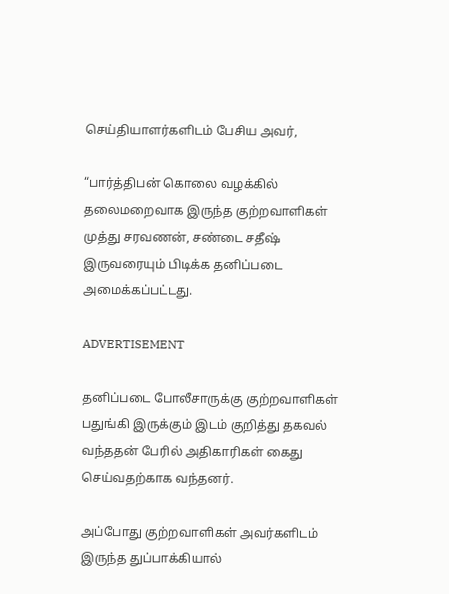செய்தியாளர்களிடம் பேசிய அவர்,

“பார்த்திபன் கொலை வழக்கில் தலைமறைவாக இருந்த குற்றவாளிகள் முத்து சரவணன், சண்டை சதீஷ் இருவரையும் பிடிக்க தனிப்படை அமைக்கப்பட்டது.

ADVERTISEMENT

தனிப்படை போலீசாருக்கு குற்றவாளிகள் பதுங்கி இருக்கும் இடம் குறித்து தகவல் வந்ததன் பேரில் அதிகாரிகள் கைது செய்வதற்காக வந்தனர்.

அப்போது குற்றவாளிகள் அவர்களிடம் இருந்த துப்பாக்கியால்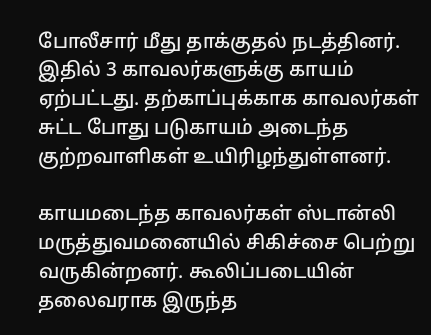போலீசார் மீது தாக்குதல் நடத்தினர். இதில் 3 காவலர்களுக்கு காயம் ஏற்பட்டது. தற்காப்புக்காக காவலர்கள் சுட்ட போது படுகாயம் அடைந்த குற்றவாளிகள் உயிரிழந்துள்ளனர்.

காயமடைந்த காவலர்கள் ஸ்டான்லி மருத்துவமனையில் சிகிச்சை பெற்று வருகின்றனர். கூலிப்படையின் தலைவராக இருந்த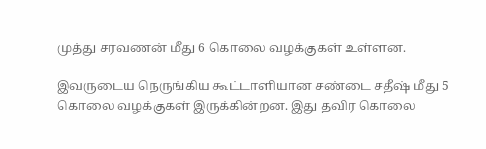முத்து சரவணன் மீது 6 கொலை வழக்குகள் உள்ளன.

இவருடைய நெருங்கிய கூட்டாளியான சண்டை சதீஷ் மீது 5 கொலை வழக்குகள் இருக்கின்றன. இது தவிர கொலை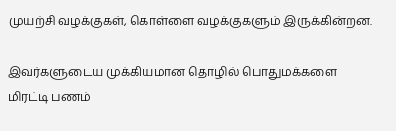முயற்சி வழக்குகள், கொள்ளை வழக்குகளும் இருக்கின்றன.

இவர்களுடைய முக்கியமான தொழில் பொதுமக்களை மிரட்டி பணம்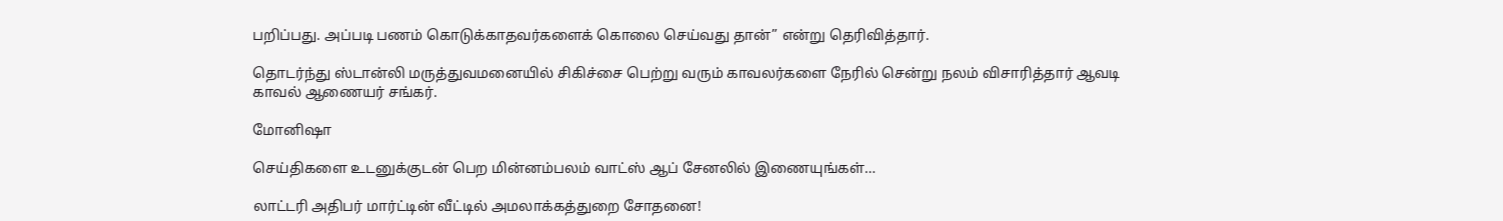பறிப்பது. அப்படி பணம் கொடுக்காதவர்களைக் கொலை செய்வது தான்” என்று தெரிவித்தார்.

தொடர்ந்து ஸ்டான்லி மருத்துவமனையில் சிகிச்சை பெற்று வரும் காவலர்களை நேரில் சென்று நலம் விசாரித்தார் ஆவடி காவல் ஆணையர் சங்கர்.

மோனிஷா

செய்திகளை உடனுக்குடன் பெற மின்னம்பலம் வாட்ஸ் ஆப் சேனலில் இணையுங்கள்…

லாட்டரி அதிபர் மார்ட்டின் வீட்டில் அமலாக்கத்துறை சோதனை!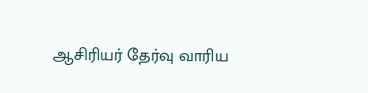ஆசிரியர் தேர்வு வாரிய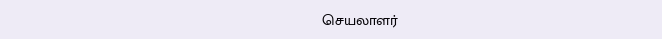செயலாளர்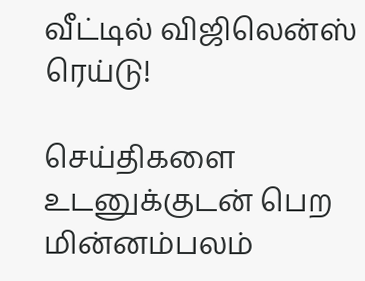வீட்டில் விஜிலென்ஸ் ரெய்டு!

செய்திகளை உடனுக்குடன் பெற மின்னம்பலம்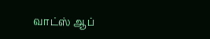வாட்ஸ் ஆப்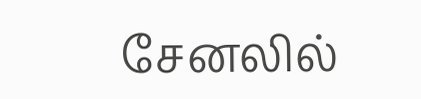சேனலில்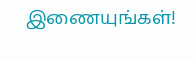இணையுங்கள்!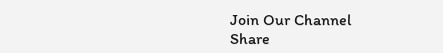Join Our Channel
Share